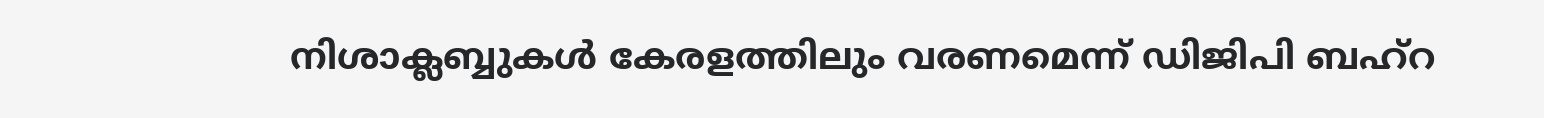നിശാക്ലബ്ബുകള്‍ കേരളത്തിലും വരണമെന്ന് ഡിജിപി ബഹ്‌റ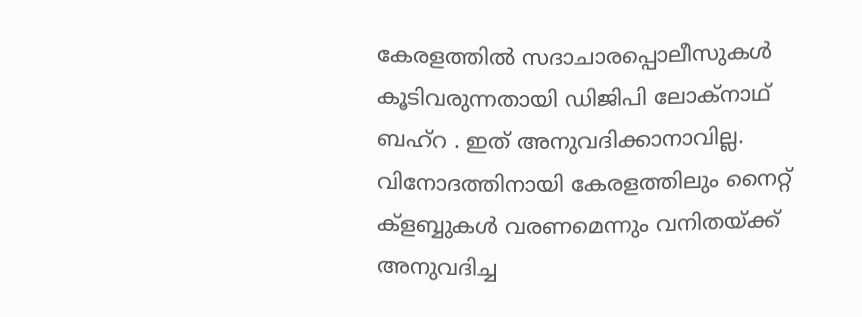കേരളത്തില്‍ സദാചാരപ്പൊലീസുകള്‍ കൂടിവരുന്നതായി ഡിജിപി ലോക്‌നാഥ് ബഹ്‌റ . ഇത് അനുവദിക്കാനാവില്ല. വിനോദത്തിനായി കേരളത്തിലും നൈറ്റ് ക്‌ളബ്ബുകള്‍ വരണമെന്നും വനിതയ്ക്ക് അനുവദിച്ച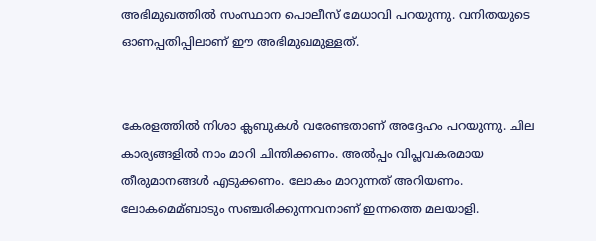അഭിമുഖത്തില്‍ സംസ്ഥാന പൊലീസ് മേധാവി പറയുന്നു. വനിതയുടെ ഓണപ്പതിപ്പിലാണ് ഈ അഭിമുഖമുള്ളത്.


കേരളത്തില്‍ നിശാ ക്ലബുകള്‍ വരേണ്ടതാണ് അദ്ദേഹം പറയുന്നു. ചില കാര്യങ്ങളില്‍ നാം മാറി ചിന്തിക്കണം. അല്‍പ്പം വിപ്ലവകരമായ തീരുമാനങ്ങള്‍ എടുക്കണം. ലോകം മാറുന്നത് അറിയണം. ലോകമെമ്ബാടും സഞ്ചരിക്കുന്നവനാണ് ഇന്നത്തെ മലയാളി.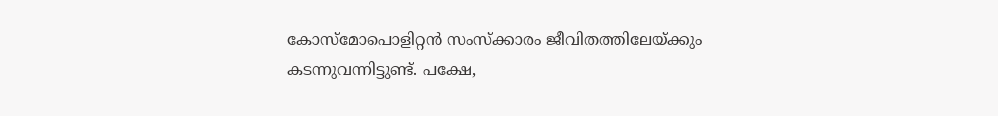കോസ്‌മോപൊളിറ്റന്‍ സംസ്‌ക്കാരം ജീവിതത്തിലേയ്ക്കും കടന്നുവന്നിട്ടുണ്ട്. പക്ഷേ,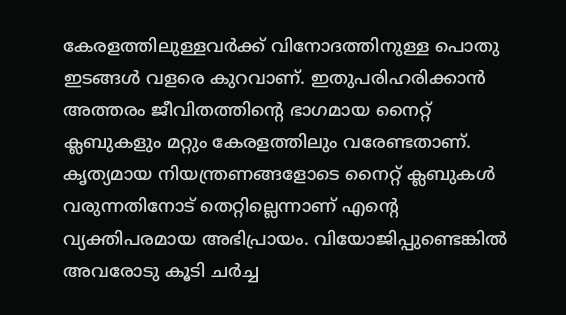കേരളത്തിലുള്ളവര്‍ക്ക് വിനോദത്തിനുള്ള പൊതു ഇടങ്ങള്‍ വളരെ കുറവാണ്. ഇതുപരിഹരിക്കാന്‍ അത്തരം ജീവിതത്തിന്റെ ഭാഗമായ നൈറ്റ് ക്ലബുകളും മറ്റും കേരളത്തിലും വരേണ്ടതാണ്. കൃത്യമായ നിയന്ത്രണങ്ങളോടെ നൈറ്റ് ക്ലബുകള്‍ വരുന്നതിനോട് തെറ്റില്ലെന്നാണ് എന്റെ വ്യക്തിപരമായ അഭിപ്രായം. വിയോജിപ്പുണ്ടെങ്കില്‍ അവരോടു കൂടി ചര്‍ച്ച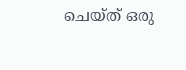ചെയ്ത് ഒരു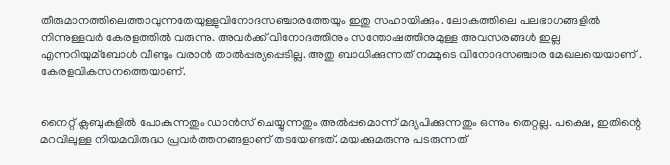തീരുമാനത്തിലെത്താവുന്നതേയുള്ളുവിനോദസഞ്ചാരത്തേയും ഇതു സഹായിക്കും. ലോകത്തിലെ പലഭാഗങ്ങളില്‍ നിന്നുള്ളവര്‍ കേരളത്തില്‍ വരുന്നു. അവര്‍ക്ക് വിനോദത്തിനും സന്തോഷത്തിനുമുള്ള അവസരങ്ങള്‍ ഇല്ല എന്നറിയുമ്‌ബോള്‍ വീണ്ടും വരാന്‍ താല്‍പ്പര്യപ്പെടില്ല. അതു ബാധിക്കുന്നത് നമ്മുടെ വിനോദസഞ്ചാര മേഖലയെയാണ് . കേരളവികസനത്തെയാണ്.


നൈറ്റ് ക്ലബുകളില്‍ പോകുന്നതും ഡാന്‍സ് ചെയ്യുന്നതും അല്‍പ്പമൊന്ന് മദ്യപിക്കുന്നതും ഒന്നും തെറ്റല്ല. പക്ഷെ, ഇതിന്റെ മറവിലുള്ള നിയമവിരുദ്ധ പ്രവര്‍ത്തനങ്ങളാണ് തടയേണ്ടത്. മയക്കുമരുന്നു പടരുന്നത്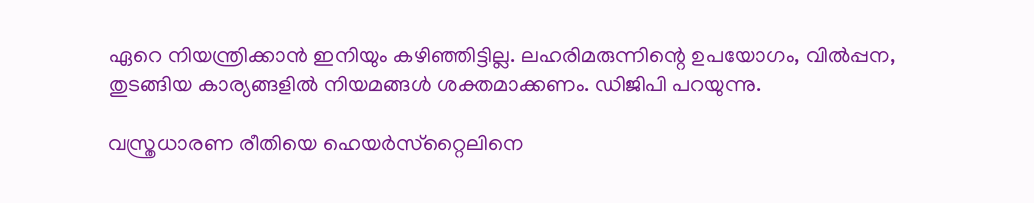ഏറെ നിയന്ത്രിക്കാന്‍ ഇനിയും കഴിഞ്ഞിട്ടില്ല. ലഹരിമരുന്നിന്റെ ഉപയോഗം, വില്‍പ്പന, തുടങ്ങിയ കാര്യങ്ങളില്‍ നിയമങ്ങള്‍ ശക്തമാക്കണം. ഡിജിപി പറയുന്നു.

വസ്ത്രധാരണ രീതിയെ ഹെയര്‍സ്‌റ്റൈലിനെ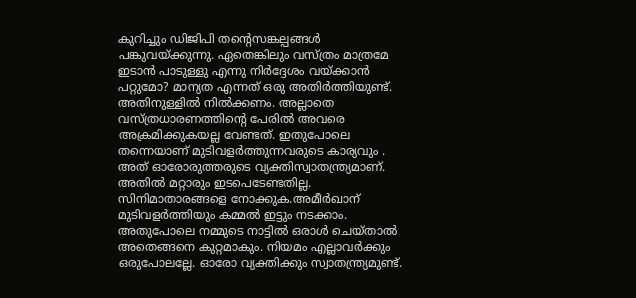കുറിച്ചും ഡിജിപി തന്റെസങ്കല്പങ്ങള്‍ പങ്കുവയ്ക്കുന്നു. ഏതെങ്കിലും വസ്ത്രം മാത്രമേ ഇടാന്‍ പാടുള്ളു എന്നു നിര്‍ദ്ദേശം വയ്ക്കാന്‍ പറ്റുമോ? മാന്യത എന്നത് ഒരു അതിര്‍ത്തിയുണ്ട്. അതിനുള്ളില്‍ നില്‍ക്കണം. അല്ലാതെ വസ്ത്രധാരണത്തിന്റെ പേരില്‍ അവരെ അക്രമിക്കുകയല്ല വേണ്ടത്. ഇതുപോലെ തന്നെയാണ് മുടിവളര്‍ത്തുന്നവരുടെ കാര്യവും . അത് ഓരോരുത്തരുടെ വ്യക്തിസ്വാതന്ത്ര്യമാണ്. അതില്‍ മറ്റാരും ഇടപെടേണ്ടതില്ല. സിനിമാതാരങ്ങളെ നോക്കുക.അമീര്‍ഖാന് മുടിവളര്‍ത്തിയും കമ്മല്‍ ഇട്ടും നടക്കാം. അതുപോലെ നമ്മുടെ നാട്ടില്‍ ഒരാള്‍ ചെയ്താല്‍ അതെങ്ങനെ കുറ്റമാകും. നിയമം എല്ലാവര്‍ക്കും ഒരുപോലല്ലേ. ഓരോ വ്യക്തിക്കും സ്വാതന്ത്ര്യമുണ്ട്.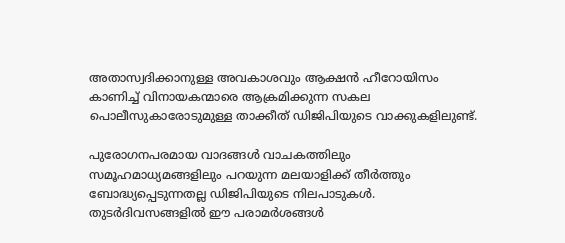അതാസ്വദിക്കാനുള്ള അവകാശവും ആക്ഷന്‍ ഹീറോയിസം കാണിച്ച് വിനായകന്മാരെ ആക്രമിക്കുന്ന സകല പൊലീസുകാരോടുമുള്ള താക്കീത് ഡിജിപിയുടെ വാക്കുകളിലുണ്ട്.

പുരോഗനപരമായ വാദങ്ങള്‍ വാചകത്തിലും സമൂഹമാധ്യമങ്ങളിലും പറയുന്ന മലയാളിക്ക് തീര്‍ത്തും ബോദ്ധ്യപ്പെടുന്നതല്ല ഡിജിപിയുടെ നിലപാടുകള്‍. തുടര്‍ദിവസങ്ങളില്‍ ഈ പരാമര്‍ശങ്ങള്‍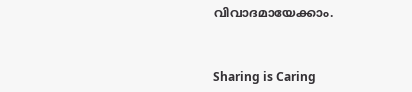വിവാദമായേക്കാം.



Sharing is Caring